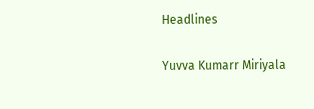Headlines

Yuvva Kumarr Miriyala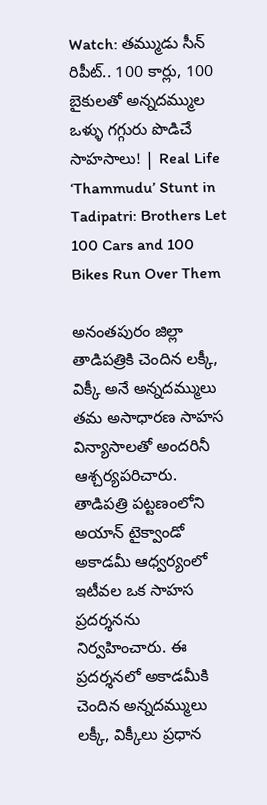Watch: తమ్ముడు సీన్ రిపీట్.. 100 కార్లు, 100 బైకులతో అన్నదమ్ముల ఒళ్ళు గగ్గురు పొడిచే సాహసాలు! | Real Life ‘Thammudu’ Stunt in Tadipatri: Brothers Let 100 Cars and 100 Bikes Run Over Them

అనంతపురం జిల్లా తాడిపత్రికి చెందిన లక్కీ, విక్కీ అనే అన్నదమ్ములు తమ అసాధారణ సాహస విన్యాసాలతో అందరినీ ఆశ్చర్యపరిచారు. తాడిపత్రి పట్టణంలోని అయాన్ టైక్వాండో అకాడమీ ఆధ్వర్యంలో ఇటీవల ఒక సాహస ప్రదర్శనను నిర్వహించారు. ఈ ప్రదర్శనలో అకాడమీకి చెందిన అన్నదమ్ములు లక్కీ, విక్కీలు ప్రధాన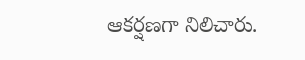ఆకర్షణగా నిలిచారు.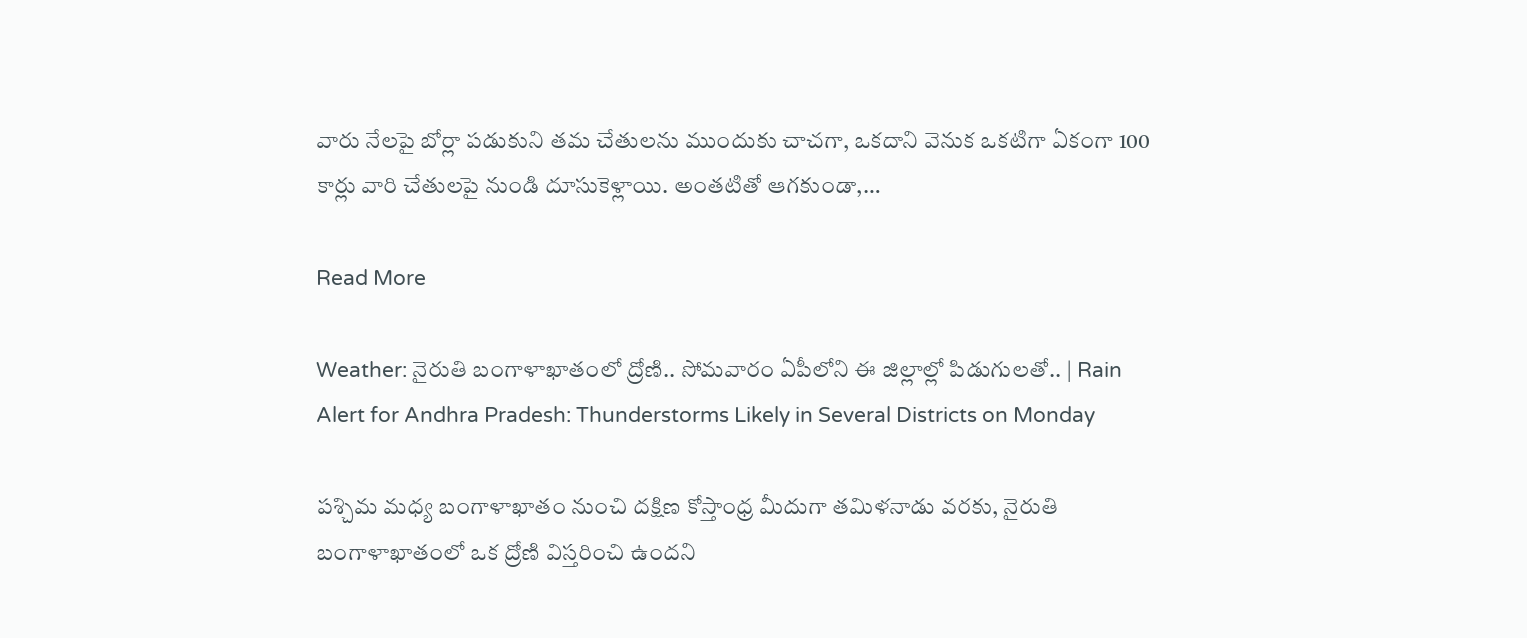వారు నేలపై బోర్లా పడుకుని తమ చేతులను ముందుకు చాచగా, ఒకదాని వెనుక ఒకటిగా ఏకంగా 100 కార్లు వారి చేతులపై నుండి దూసుకెళ్లాయి. అంతటితో ఆగకుండా,…

Read More

Weather: నైరుతి బంగాళాఖాతంలో ద్రోణి.. సోమవారం ఏపీలోని ఈ జిల్లాల్లో పిడుగులతో.. | Rain Alert for Andhra Pradesh: Thunderstorms Likely in Several Districts on Monday

పశ్చిమ మధ్య బంగాళాఖాతం నుంచి దక్షిణ కోస్తాంధ్ర మీదుగా తమిళనాడు వరకు, నైరుతి బంగాళాఖాతంలో ఒక ద్రోణి విస్తరించి ఉందని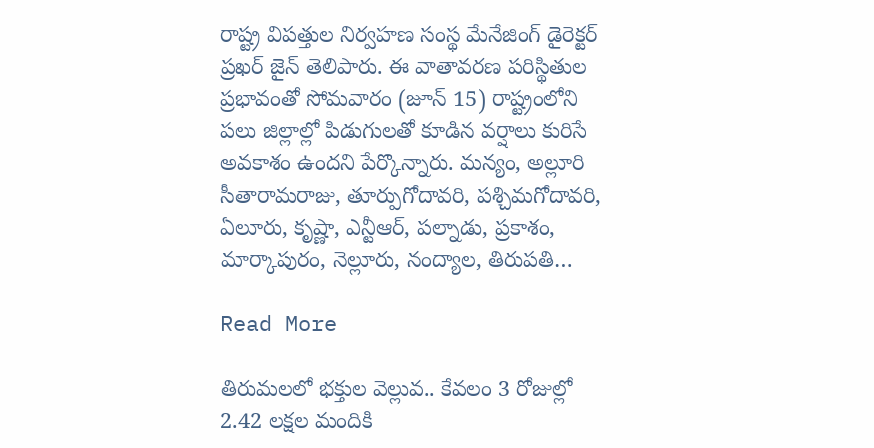రాష్ట్ర విపత్తుల నిర్వహణ సంస్థ మేనేజింగ్ డైరెక్టర్ ప్రఖర్ జైన్ తెలిపారు. ఈ వాతావరణ పరిస్థితుల ప్రభావంతో సోమవారం (జూన్ 15) రాష్ట్రంలోని పలు జిల్లాల్లో పిడుగులతో కూడిన వర్షాలు కురిసే అవకాశం ఉందని పేర్కొన్నారు. మన్యం, అల్లూరి సీతారామరాజు, తూర్పుగోదావరి, పశ్చిమగోదావరి, ఏలూరు, కృష్ణా, ఎన్టీఆర్, పల్నాడు, ప్రకాశం, మార్కాపురం, నెల్లూరు, నంద్యాల, తిరుపతి…

Read More

తిరుమలలో భక్తుల వెల్లువ.. కేవలం 3 రోజుల్లో 2.42 లక్షల మందికి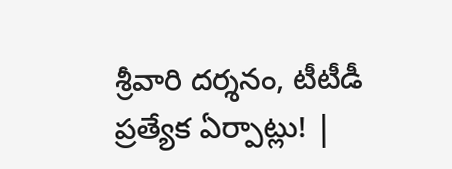శ్రీవారి దర్శనం, టీటీడీ ప్రత్యేక ఏర్పాట్లు! |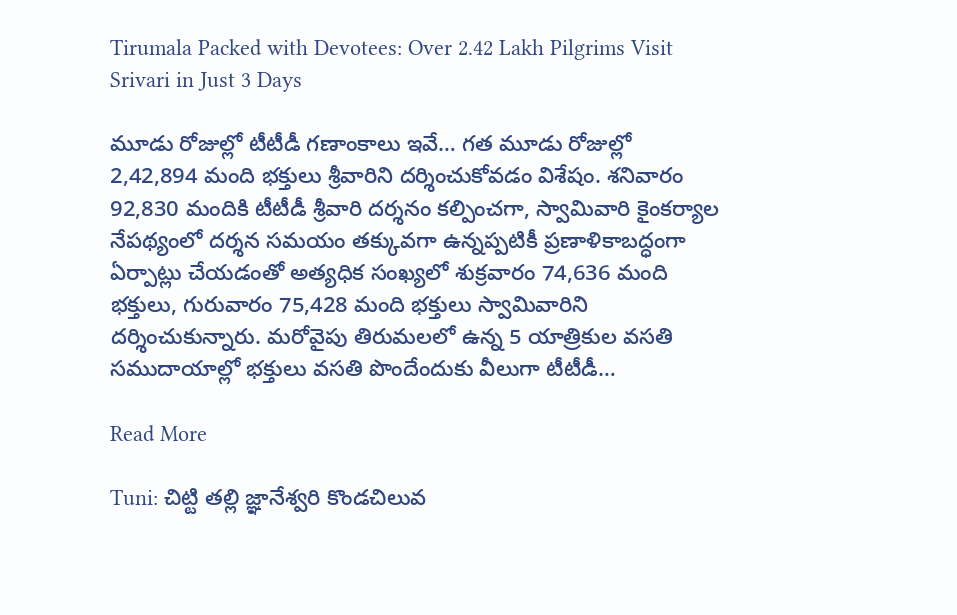Tirumala Packed with Devotees: Over 2.42 Lakh Pilgrims Visit Srivari in Just 3 Days

మూడు రోజుల్లో టీటీడీ గణాంకాలు ఇవే… గత మూడు రోజుల్లో 2,42,894 మంది భక్తులు శ్రీవారిని దర్శించుకోవడం విశేషం. శనివారం 92,830 మందికి టీటీడీ శ్రీవారి దర్శనం కల్పించగా, స్వామివారి కైంకర్యాల నేపథ్యంలో దర్శన సమయం తక్కువగా ఉన్నప్పటికీ ప్రణాళికాబద్ధంగా ఏర్పాట్లు చేయడంతో అత్యధిక సంఖ్యలో శుక్రవారం 74,636 మంది భక్తులు, గురువారం 75,428 మంది భక్తులు స్వామివారిని దర్శించుకున్నారు. మరోవైపు తిరుమలలో ఉన్న 5 యాత్రికుల వసతి సముదాయాల్లో భక్తులు వసతి పొందేందుకు వీలుగా టీటీడీ…

Read More

Tuni: చిట్టి తల్లి జ్ఞానేశ్వరి కొండచిలువ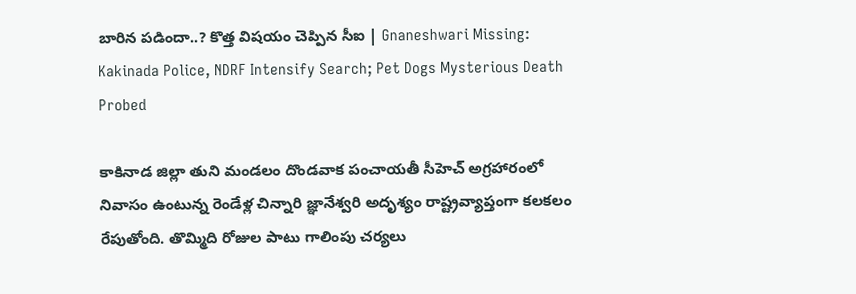బారిన పడిందా..? కొత్త విషయం చెప్పిన సీఐ | Gnaneshwari Missing: Kakinada Police, NDRF Intensify Search; Pet Dogs Mysterious Death Probed

కాకినాడ జిల్లా తుని మండలం దొండవాక పంచాయతీ సీహెచ్ అగ్రహారంలో నివాసం ఉంటున్న రెండేళ్ల చిన్నారి జ్ఞానేశ్వరి అదృశ్యం రాష్ట్రవ్యాప్తంగా కలకలం రేపుతోంది. తొమ్మిది రోజుల పాటు గాలింపు చర్యలు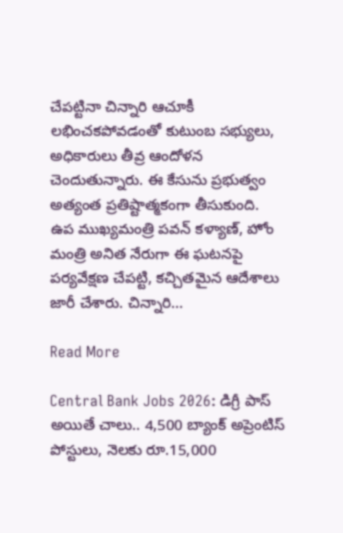చేపట్టినా చిన్నారి ఆచూకీ లభించకపోవడంతో కుటుంబ సభ్యులు, అధికారులు తీవ్ర ఆందోళన చెందుతున్నారు. ఈ కేసును ప్రభుత్వం అత్యంత ప్రతిష్టాత్మకంగా తీసుకుంది. ఉప ముఖ్యమంత్రి పవన్ కళ్యాణ్, హోం మంత్రి అనిత నేరుగా ఈ ఘటనపై పర్యవేక్షణ చేపట్టి, కచ్చితమైన ఆదేశాలు జారీ చేశారు. చిన్నారి…

Read More

Central Bank Jobs 2026: డిగ్రీ పాస్ అయితే చాలు.. 4,500 బ్యాంక్ అప్రెంటిస్ పోస్టులు, నెలకు రూ.15,000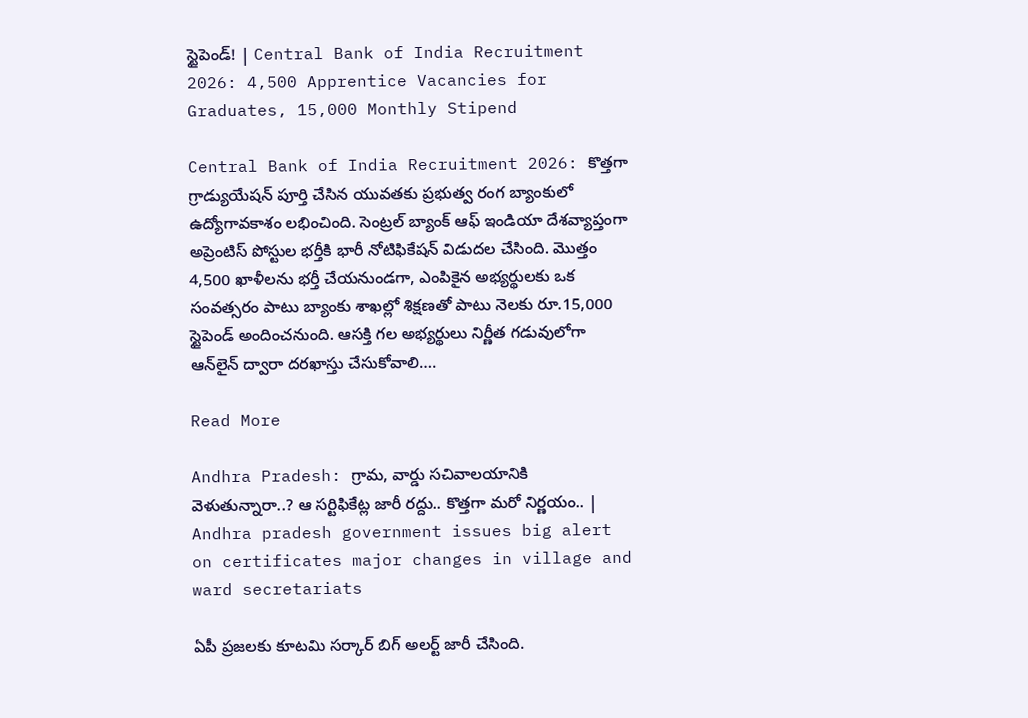స్టైపెండ్! | Central Bank of India Recruitment 2026: 4,500 Apprentice Vacancies for Graduates, 15,000 Monthly Stipend

Central Bank of India Recruitment 2026: కొత్తగా గ్రాడ్యుయేషన్ పూర్తి చేసిన యువతకు ప్రభుత్వ రంగ బ్యాంకులో ఉద్యోగావకాశం లభించింది. సెంట్రల్ బ్యాంక్ ఆఫ్ ఇండియా దేశవ్యాప్తంగా అప్రెంటిస్ పోస్టుల భర్తీకి భారీ నోటిఫికేషన్ విడుదల చేసింది. మొత్తం 4,500 ఖాళీలను భర్తీ చేయనుండగా, ఎంపికైన అభ్యర్థులకు ఒక సంవత్సరం పాటు బ్యాంకు శాఖల్లో శిక్షణతో పాటు నెలకు రూ.15,000 స్టైపెండ్ అందించనుంది. ఆసక్తి గల అభ్యర్థులు నిర్ణీత గడువులోగా ఆన్‌లైన్ ద్వారా దరఖాస్తు చేసుకోవాలి….

Read More

Andhra Pradesh: గ్రామ, వార్డు సచివాలయానికి వెళుతున్నారా..? ఆ సర్టిఫికేట్ల జారీ రద్దు.. కొత్తగా మరో నిర్ణయం.. | Andhra pradesh government issues big alert on certificates major changes in village and ward secretariats

ఏపీ ప్రజలకు కూటమి సర్కార్ బిగ్ అలర్ట్ జారీ చేసింది.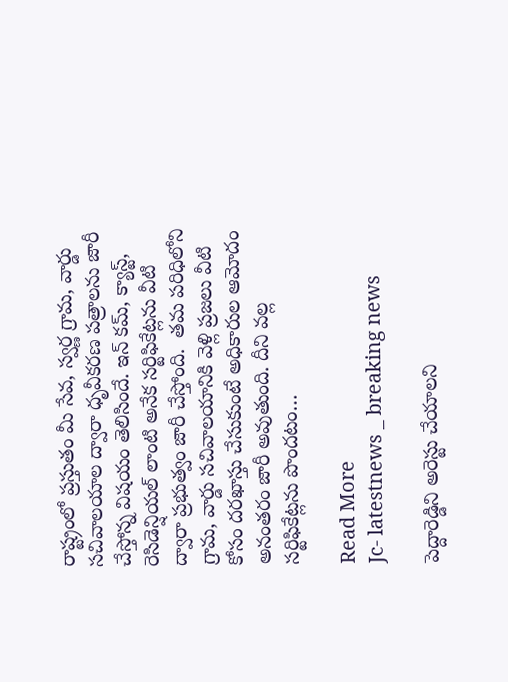రాష్ట్రంలో ప్రస్తుతం మీ సేవ, స్వర్ణ గ్రామ, వార్డు సచివాలయాల ద్వారా ధృవీకరణ పత్రాలను జారీ చేస్తోన్న విషయం తెలిసిందే. ఇన్ కమ్, క్యాస్ట్, రెసిడెన్షియల్ లాంటి అనేక సర్టిఫికేట్లను వీటి ద్వారా ప్రభుత్వం జారీ చేస్తోంది.  తమ పరిధిలోని గ్రామ, వార్డు సచివాలయానికి వెళ్లి ప్రజలు వీటి కోసం దరఖాస్తు చేసుకుంటే అధికారుల ఆమోదం అనంతరం జారీ అవుతుంది. దీని వల్ల సర్టిఫికేట్లను పొందటం…

Read More
Jc- latestnews _ breaking news

పెద్దారెడ్డిని అరెస్టు చేయాలని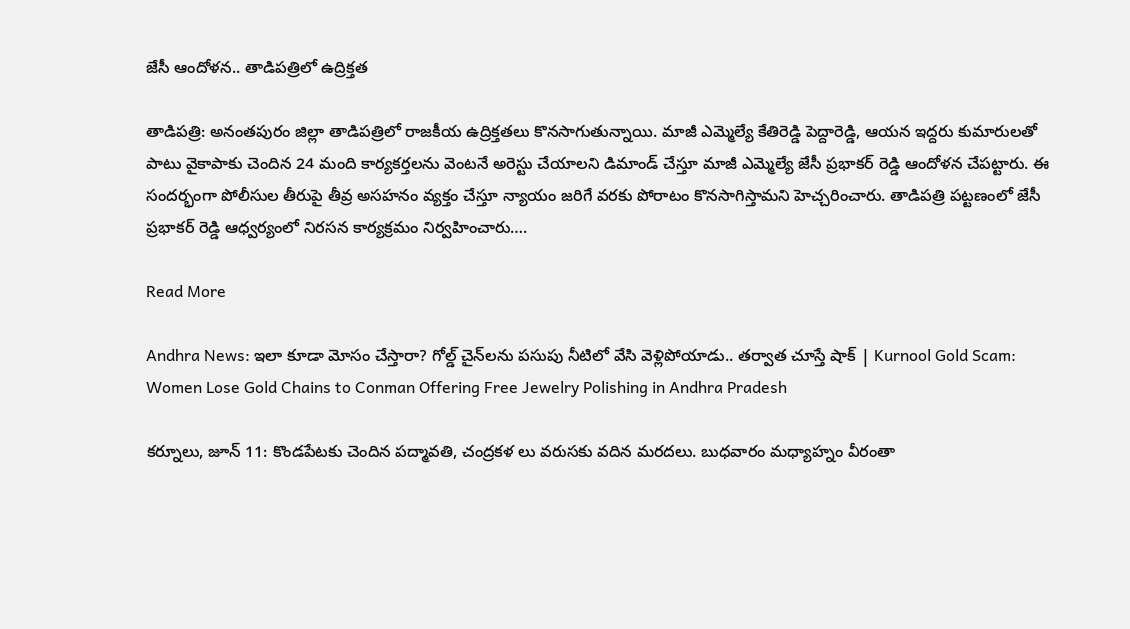జేసీ ఆందోళన.. తాడిపత్రిలో ఉద్రిక్తత

తాడిపత్రి: అనంతపురం జిల్లా తాడిపత్రిలో రాజకీయ ఉద్రిక్తతలు కొనసాగుతున్నాయి. మాజీ ఎమ్మెల్యే కేతిరెడ్డి పెద్దారెడ్డి, ఆయన ఇద్దరు కుమారులతో పాటు వైకాపాకు చెందిన 24 మంది కార్యకర్తలను వెంటనే అరెస్టు చేయాలని డిమాండ్ చేస్తూ మాజీ ఎమ్మెల్యే జేసీ ప్రభాకర్ రెడ్డి ఆందోళన చేపట్టారు. ఈ సందర్భంగా పోలీసుల తీరుపై తీవ్ర అసహనం వ్యక్తం చేస్తూ న్యాయం జరిగే వరకు పోరాటం కొనసాగిస్తామని హెచ్చరించారు. తాడిపత్రి పట్టణంలో జేసీ ప్రభాకర్ రెడ్డి ఆధ్వర్యంలో నిరసన కార్యక్రమం నిర్వహించారు….

Read More

Andhra News: ఇలా కూడా మోసం చేస్తారా? గోల్డ్‌ చైన్‌లను పసుపు నీటిలో వేసి వెళ్లిపోయాడు.. తర్వాత చూస్తే షాక్ | Kurnool Gold Scam: Women Lose Gold Chains to Conman Offering Free Jewelry Polishing in Andhra Pradesh

కర్నూలు, జూన్‌ 11: కొండపేటకు చెందిన పద్మావతి, చంద్రకళ లు వరుసకు వదిన మరదలు. బుధవారం మధ్యాహ్నం వీరంతా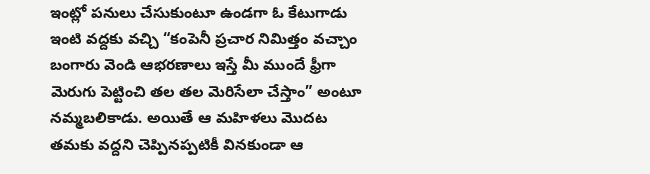ఇంట్లో పనులు చేసుకుంటూ ఉండగా ఓ కేటుగాడు ఇంటి వద్దకు వచ్చి “కంపెనీ ప్రచార నిమిత్తం వచ్చాం బంగారు వెండి ఆభరణాలు ఇస్తే మీ ముందే ఫ్రీగా మెరుగు పెట్టించి తల తల మెరిసేలా చేస్తాం” అంటూ నమ్మబలికాడు. అయితే ఆ మహిళలు మొదట తమకు వద్దని చెప్పినప్పటికీ వినకుండా ఆ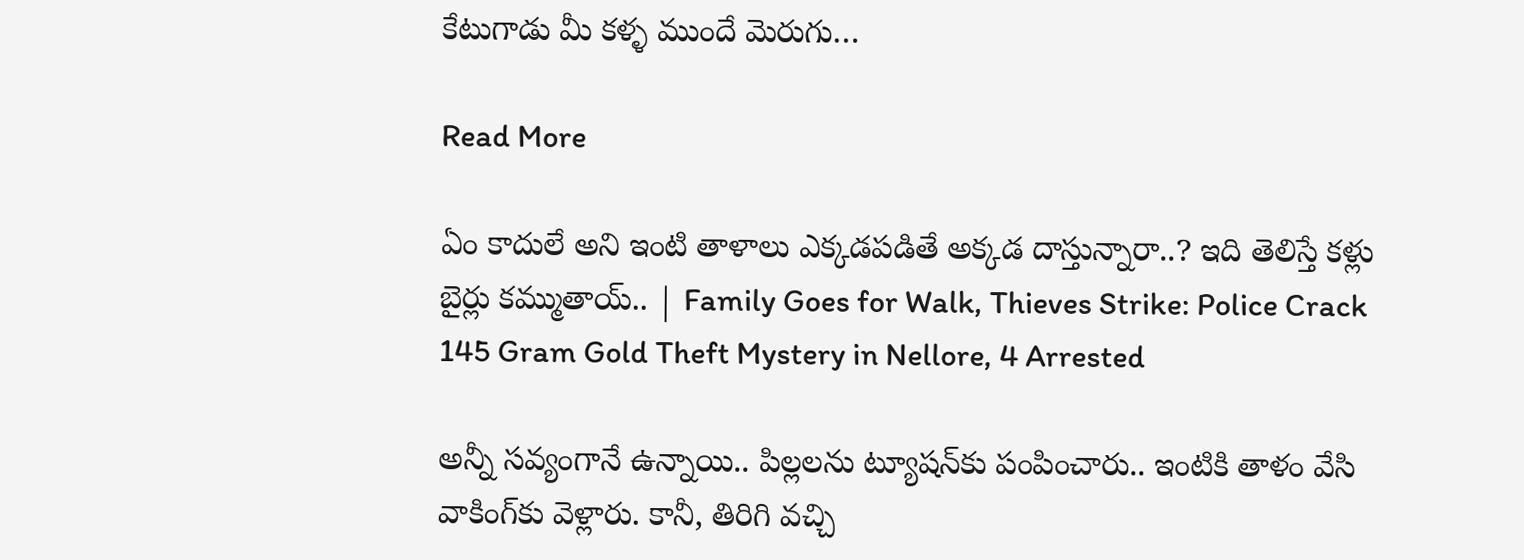కేటుగాడు మీ కళ్ళ ముందే మెరుగు…

Read More

ఏం కాదులే అని ఇంటి తాళాలు ఎక్కడపడితే అక్కడ దాస్తున్నారా..? ఇది తెలిస్తే కళ్లు బైర్లు కమ్ముతాయ్.. | Family Goes for Walk, Thieves Strike: Police Crack 145 Gram Gold Theft Mystery in Nellore, 4 Arrested

అన్నీ సవ్యంగానే ఉన్నాయి.. పిల్లలను ట్యూషన్‌కు పంపించారు.. ఇంటికి తాళం వేసి వాకింగ్‌కు వెళ్లారు. కానీ, తిరిగి వచ్చి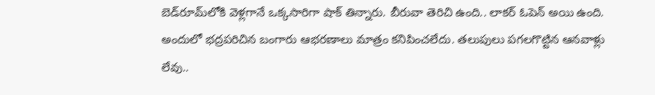బెడ్‌రూమ్‌లోకి వెళ్లగానే ఒక్కసారిగా షాక్ తిన్నారు. బీరువా తెరిచి ఉంది.. లాకర్ ఓపెన్ అయి ఉంది. అందులో భద్రపరిచిన బంగారు ఆభరణాలు మాత్రం కనిపించలేదు. తలుపులు పగలగొట్టిన ఆనవాళ్లు లేవు..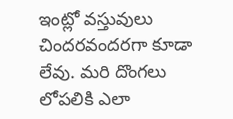ఇంట్లో వస్తువులు చిందరవందరగా కూడా లేవు. మరి దొంగలు లోపలికి ఎలా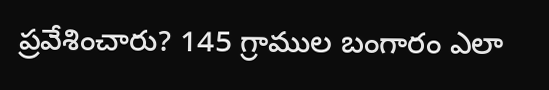ప్రవేశించారు? 145 గ్రాముల బంగారం ఎలా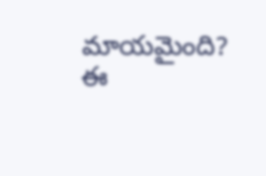మాయమైంది? ఈ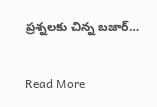ప్రశ్నలకు చిన్న బజార్…

Read More